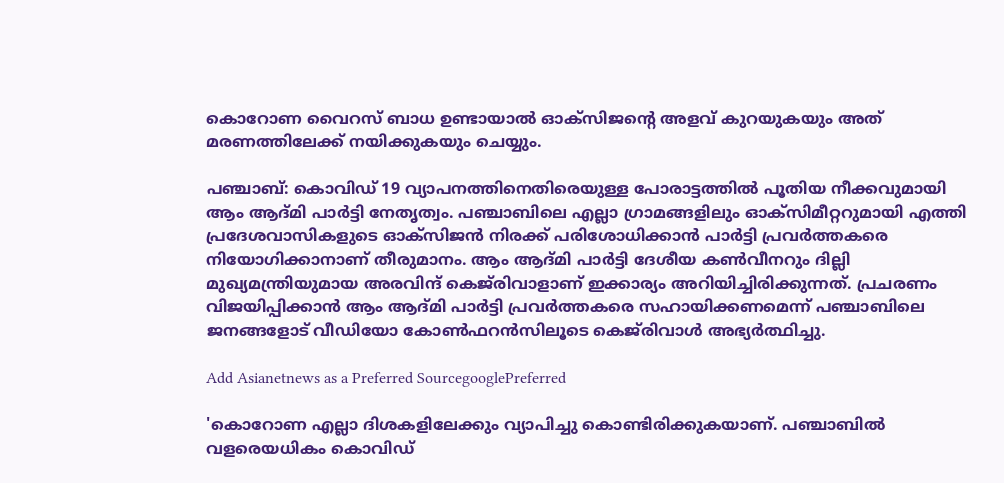കൊറോണ വൈറസ് ബാധ ഉണ്ടായാല്‍ ഓക്സിജന്‍റെ അളവ് കുറയുകയും അത് മരണത്തിലേക്ക് നയിക്കുകയും ചെയ്യും.

പഞ്ചാബ്: കൊവിഡ് 19 വ്യാപനത്തിനെതിരെയുള്ള പോരാട്ടത്തില്‍ പൂതിയ നീക്കവുമായി ആം ആദ്മി പാര്‍ട്ടി നേതൃത്വം. പഞ്ചാബിലെ എല്ലാ ഗ്രാമങ്ങളിലും ഓക്സിമീറ്ററുമായി എത്തി പ്രദേശവാസികളുടെ ഓക്സിജന്‍ നിരക്ക് പരിശോധിക്കാന്‍ പാര്‍ട്ടി പ്രവര്‍ത്തകരെ നിയോഗിക്കാനാണ് തീരുമാനം. ആം ആദ്മി പാര്‍ട്ടി ദേശീയ കണ്‍വീനറും ദില്ലി മുഖ്യമന്ത്രിയുമായ അരവിന്ദ് കെജ്‍രിവാളാണ് ഇക്കാര്യം അറിയിച്ചിരിക്കുന്നത്. പ്രചരണം വിജയിപ്പിക്കാന്‍ ആം ആദ്മി പാര്‍ട്ടി പ്രവര്‍ത്തകരെ സഹായിക്കണമെന്ന് പഞ്ചാബിലെ ജനങ്ങളോട് വീഡിയോ കോണ്‍ഫറന്‍സിലൂടെ കെ‍ജ്‍രിവാള്‍ അഭ്യര്‍ത്ഥിച്ചു.

Add Asianetnews as a Preferred SourcegooglePreferred

'കൊറോണ എല്ലാ ദിശകളിലേക്കും വ്യാപിച്ചു കൊണ്ടിരിക്കുകയാണ്. പഞ്ചാബില്‍ വളരെയധികം കൊവിഡ്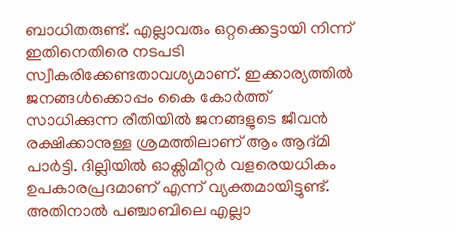ബാധിതരുണ്ട്. എല്ലാവരും ഒറ്റക്കെട്ടായി നിന്ന് ഇതിനെതിരെ നടപടി സ്വീകരിക്കേണ്ടതാവശ്യമാണ്. ഇക്കാര്യത്തില്‍ ജനങ്ങള്‍ക്കൊപ്പം കൈ കോര്‍ത്ത് സാധിക്കുന്ന രീതിയില്‍ ജനങ്ങളുടെ ജീവന്‍ രക്ഷിക്കാനുള്ള ശ്രമത്തിലാണ് ആം ആദ്മി പാര്‍ട്ടി. ദില്ലിയില്‍ ഓക്സിമീറ്റര്‍ വളരെയധികം ഉപകാരപ്രദമാണ് എന്ന് വ്യക്തമായിട്ടുണ്ട്. അതിനാല്‍ പഞ്ചാബിലെ എല്ലാ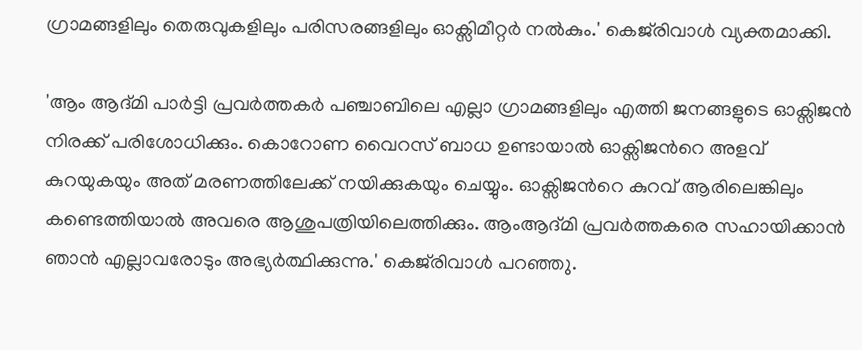ഗ്രാമങ്ങളിലും തെരുവുകളിലും പരിസരങ്ങളിലും ഓക്സിമീറ്റര്‍ നല്‍കും.' കെജ്‍രിവാള്‍ വ്യക്തമാക്കി.

'ആം ആദ്മി പാര്‍ട്ടി പ്രവര്‍ത്തകര്‍ പഞ്ചാബിലെ എല്ലാ ഗ്രാമങ്ങളിലും എത്തി ജനങ്ങളുടെ ഓക്സിജന്‍ നിരക്ക് പരിശോധിക്കും. കൊറോണ വൈറസ് ബാധ ഉണ്ടായാല്‍ ഓക്സിജന്‍റെ അളവ് കുറയുകയും അത് മരണത്തിലേക്ക് നയിക്കുകയും ചെയ്യും. ഓക്സിജന്‍റെ കുറവ് ആരിലെങ്കിലും കണ്ടെത്തിയാല്‍ അവരെ ആശുപത്രിയിലെത്തിക്കും. ആംആദ്മി പ്രവര്‍ത്തകരെ സഹായിക്കാന്‍ ഞാന്‍ എല്ലാവരോടും അഭ്യര്‍ത്ഥിക്കുന്നു.' കെജ്‍രിവാള്‍ പറഞ്ഞ‌ു.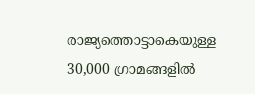രാജ്യത്തൊട്ടാകെയുള്ള 30,000 ഗ്രാമങ്ങളില്‍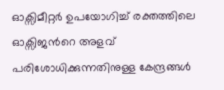ഓക്സിമീറ്റര്‍ ഉപയോഗിച്ച് രക്തത്തിലെ ഓക്സിജന്‍റെ അളവ് പരിശോധിക്കുന്നതിനുള്ള കേന്ദ്രങ്ങള്‍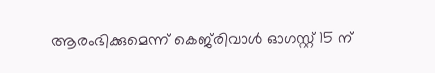ആരംഭിക്കുമെന്ന് കെ‍ജ്‍രിവാള്‍ ഓഗസ്റ്റ് 15 ന്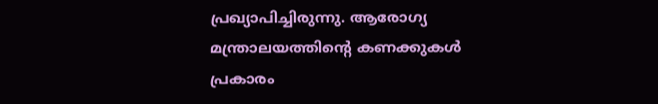പ്രഖ്യാപിച്ചിരുന്നു. ആരോഗ്യ മന്ത്രാലയത്തിന്‍റെ കണക്കുകള്‍ പ്രകാരം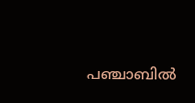പഞ്ചാബില്‍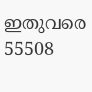ഇതുവരെ 55508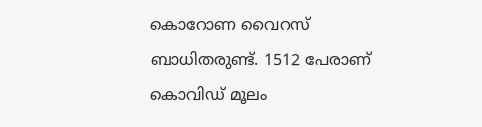കൊറോണ വൈറസ് ബാധിതരുണ്ട്. 1512 പേരാണ് കൊവിഡ് മൂലം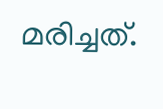മരിച്ചത്.